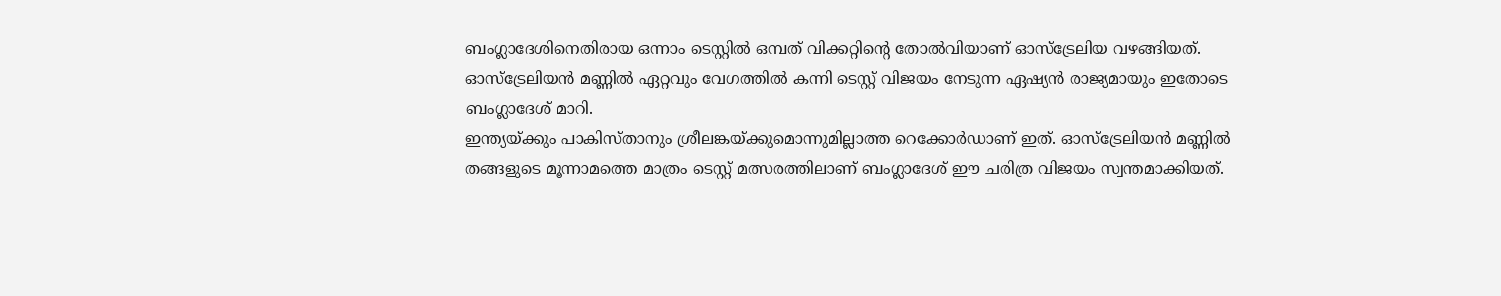ബംഗ്ലാദേശിനെതിരായ ഒന്നാം ടെസ്റ്റിൽ ഒമ്പത് വിക്കറ്റിന്റെ തോൽവിയാണ് ഓസ്ട്രേലിയ വഴങ്ങിയത്. ഓസ്ട്രേലിയൻ മണ്ണിൽ ഏറ്റവും വേഗത്തിൽ കന്നി ടെസ്റ്റ് വിജയം നേടുന്ന ഏഷ്യൻ രാജ്യമായും ഇതോടെ ബംഗ്ലാദേശ് മാറി.
ഇന്ത്യയ്ക്കും പാകിസ്താനും ശ്രീലങ്കയ്ക്കുമൊന്നുമില്ലാത്ത റെക്കോർഡാണ് ഇത്. ഓസ്ട്രേലിയൻ മണ്ണിൽ തങ്ങളുടെ മൂന്നാമത്തെ മാത്രം ടെസ്റ്റ് മത്സരത്തിലാണ് ബംഗ്ലാദേശ് ഈ ചരിത്ര വിജയം സ്വന്തമാക്കിയത്.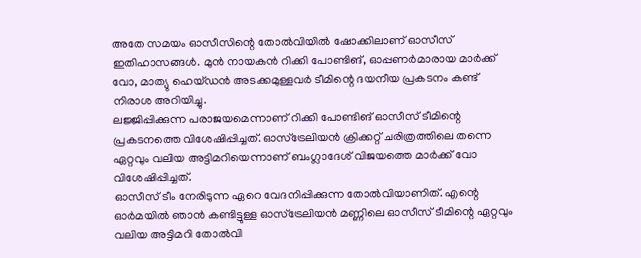അതേ സമയം ഓസീസിന്റെ തോൽവിയിൽ ഷോക്കിലാണ് ഓസീസ് ഇതിഹാസങ്ങൾ. മുൻ നായകൻ റിക്കി പോണ്ടിങ്, ഓപ്പണർമാരായ മാർക്ക് വോ, മാത്യു ഹെയ്ഡൻ അടക്കമുള്ളവർ ടീമിന്റെ ദയനീയ പ്രകടനം കണ്ട് നിരാശ അറിയിച്ചു.
ലജ്ജിപ്പിക്കുന്ന പരാജയമെന്നാണ് റിക്കി പോണ്ടിങ് ഓസീസ് ടീമിന്റെ പ്രകടനത്തെ വിശേഷിപ്പിച്ചത്. ഓസ്ട്രേലിയൻ ക്രിക്കറ്റ് ചരിത്രത്തിലെ തന്നെ ഏറ്റവും വലിയ അട്ടിമറിയെന്നാണ് ബംഗ്ലാദേശ് വിജയത്തെ മാർക്ക് വോ വിശേഷിപ്പിച്ചത്.
ഓസീസ് ടീം നേരിടുന്ന ഏറെ വേദനിപ്പിക്കുന്ന തോൽവിയാണിത്. എന്റെ ഓർമയിൽ ഞാൻ കണ്ടിട്ടുള്ള ഓസ്ട്രേലിയൻ മണ്ണിലെ ഓസീസ് ടീമിന്റെ ഏറ്റവും വലിയ അട്ടിമറി തോൽവി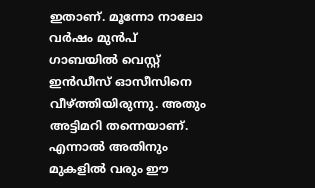ഇതാണ്. മൂന്നോ നാലോ വർഷം മുൻപ് ഗാബയിൽ വെസ്റ്റ് ഇൻഡീസ് ഓസീസിനെ വീഴ്ത്തിയിരുന്നു. അതും അട്ടിമറി തന്നെയാണ്. എന്നാൽ അതിനും മുകളിൽ വരും ഈ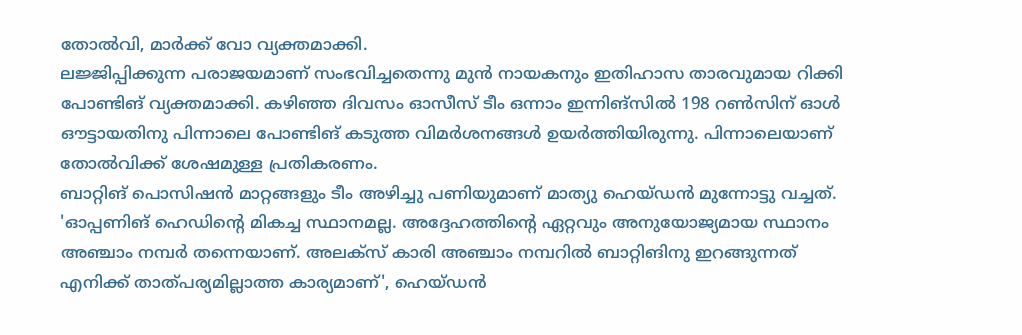തോൽവി, മാർക്ക് വോ വ്യക്തമാക്കി.
ലജ്ജിപ്പിക്കുന്ന പരാജയമാണ് സംഭവിച്ചതെന്നു മുൻ നായകനും ഇതിഹാസ താരവുമായ റിക്കി പോണ്ടിങ് വ്യക്തമാക്കി. കഴിഞ്ഞ ദിവസം ഓസീസ് ടീം ഒന്നാം ഇന്നിങ്സിൽ 198 റൺസിന് ഓൾ ഔട്ടായതിനു പിന്നാലെ പോണ്ടിങ് കടുത്ത വിമർശനങ്ങൾ ഉയർത്തിയിരുന്നു. പിന്നാലെയാണ് തോൽവിക്ക് ശേഷമുള്ള പ്രതികരണം.
ബാറ്റിങ് പൊസിഷൻ മാറ്റങ്ങളും ടീം അഴിച്ചു പണിയുമാണ് മാത്യു ഹെയ്ഡൻ മുന്നോട്ടു വച്ചത്. 'ഓപ്പണിങ് ഹെഡിന്റെ മികച്ച സ്ഥാനമല്ല. അദ്ദേഹത്തിന്റെ ഏറ്റവും അനുയോജ്യമായ സ്ഥാനം അഞ്ചാം നമ്പർ തന്നെയാണ്. അലക്സ് കാരി അഞ്ചാം നമ്പറിൽ ബാറ്റിങിനു ഇറങ്ങുന്നത് എനിക്ക് താത്പര്യമില്ലാത്ത കാര്യമാണ്', ഹെയ്ഡൻ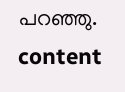പറഞ്ഞു.
content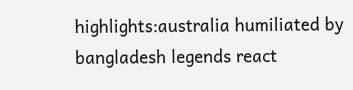highlights:australia humiliated by bangladesh legends react